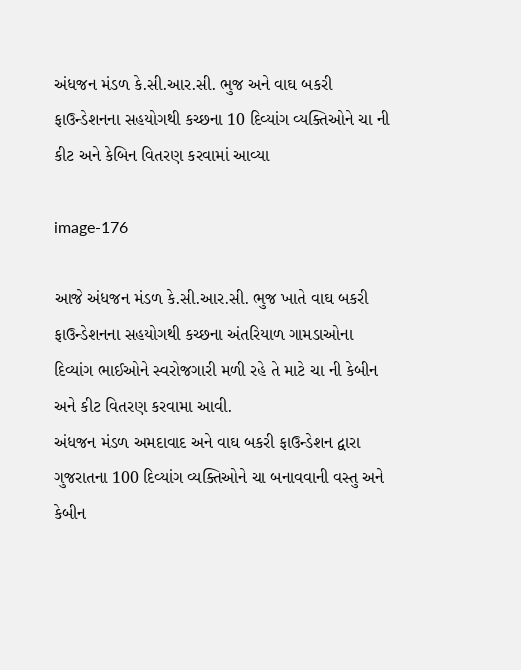અંધજન મંડળ કે.સી.આર.સી. ભુજ અને વાઘ બકરી ફાઉન્ડેશનના સહયોગથી કચ્છના 10 દિવ્યાંગ વ્યક્તિઓને ચા ની કીટ અને કેબિન વિતરણ કરવામાં આવ્યા

image-176

આજે અંધજન મંડળ કે.સી.આર.સી. ભુજ ખાતે વાઘ બકરી ફાઉન્ડેશનના સહયોગથી કચ્છના અંતરિયાળ ગામડાઓના દિવ્યાંગ ભાઈઓને સ્વરોજગારી મળી રહે તે માટે ચા ની કેબીન અને કીટ વિતરણ કરવામા આવી.
અંધજન મંડળ અમદાવાદ અને વાઘ બકરી ફાઉન્ડેશન દ્વારા ગુજરાતના 100 દિવ્યાંગ વ્યક્તિઓને ચા બનાવવાની વસ્તુ અને કેબીન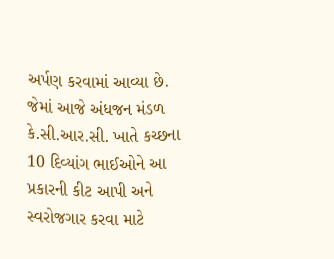અર્પણ કરવામાં આવ્યા છે.
જેમાં આજે અંધજન મંડળ કે.સી.આર.સી. ખાતે કચ્છના 10 દિવ્યાંગ ભાઈઓને આ પ્રકારની કીટ આપી અને સ્વરોજગાર કરવા માટે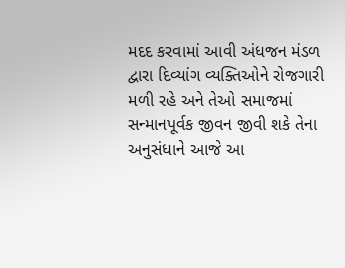મદદ કરવામાં આવી અંધજન મંડળ દ્વારા દિવ્યાંગ વ્યક્તિઓને રોજગારી મળી રહે અને તેઓ સમાજમાં સન્માનપૂર્વક જીવન જીવી શકે તેના અનુસંધાને આજે આ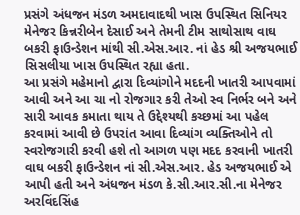પ્રસંગે અંધજન મંડળ અમદાવાદથી ખાસ ઉપસ્થિત સિનિયર મેનેજર કિન્નરીબેન દેસાઈ અને તેમની ટીમ સાથોસાથ વાઘ બકરી ફાઉન્ડેશન માંથી સી.એસ.આર. નાં હેડ શ્રી અજયભાઈ સિસલીયા ખાસ ઉપસ્થિત રહ્યા હતા.
આ પ્રસંગે મહેમાનો દ્વારા દિવ્યાંગોને મદદની ખાતરી આપવામાં આવી અને આ ચા નો રોજગાર કરી તેઓ સ્વ નિર્ભર બને અને સારી આવક કમાતા થાય તે ઉદ્દેશ્યથી કચ્છમાં આ પહેલ કરવામાં આવી છે ઉપરાંત આવા દિવ્યાંગ વ્યક્તિઓને તો સ્વરોજગારી કરવી હશે તો આગળ પણ મદદ કરવાની ખાતરી વાઘ બકરી ફાઉન્ડેશન નાં સી.એસ.આર. હેડ અજયભાઈ એ આપી હતી અને અંધજન મંડળ કે.સી.આર.સી.ના મેનેજર અરવિંદસિંહ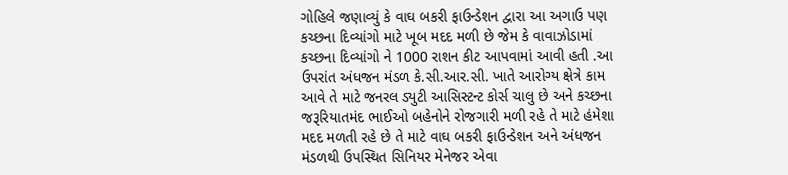ગોહિલે જણાવ્યું કે વાઘ બકરી ફાઉન્ડેશન દ્વારા આ અગાઉ પણ કચ્છના દિવ્યાંગો માટે ખૂબ મદદ મળી છે જેમ કે વાવાઝોડામાં કચ્છના દિવ્યાંગો ને 1000 રાશન કીટ આપવામાં આવી હતી .આ ઉપરાંત અંધજન મંડળ કે.સી.આર.સી. ખાતે આરોગ્ય ક્ષેત્રે કામ આવે તે માટે જનરલ ડ્યુટી આસિસ્ટન્ટ કોર્સ ચાલુ છે અને કચ્છના જરૂરિયાતમંદ ભાઈઓ બહેનોને રોજગારી મળી રહે તે માટે હંમેશા મદદ મળતી રહે છે તે માટે વાઘ બકરી ફાઉન્ડેશન અને અંધજન મંડળથી ઉપસ્થિત સિનિયર મેનેજર એવા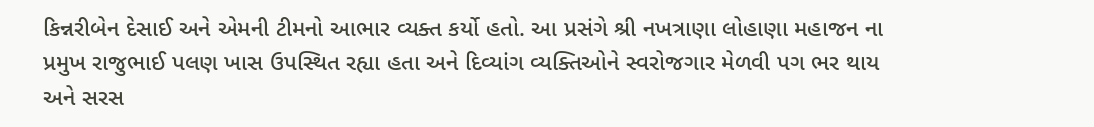કિન્નરીબેન દેસાઈ અને એમની ટીમનો આભાર વ્યક્ત કર્યો હતો. આ પ્રસંગે શ્રી નખત્રાણા લોહાણા મહાજન ના પ્રમુખ રાજુભાઈ પલણ ખાસ ઉપસ્થિત રહ્યા હતા અને દિવ્યાંગ વ્યક્તિઓને સ્વરોજગાર મેળવી પગ ભર થાય અને સરસ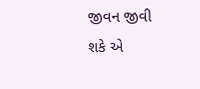જીવન જીવી શકે એ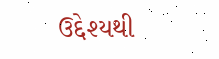ઉદ્દેશ્યથી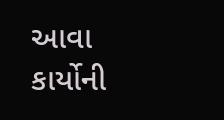આવા કાર્યોની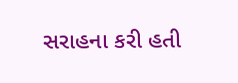સરાહના કરી હતી